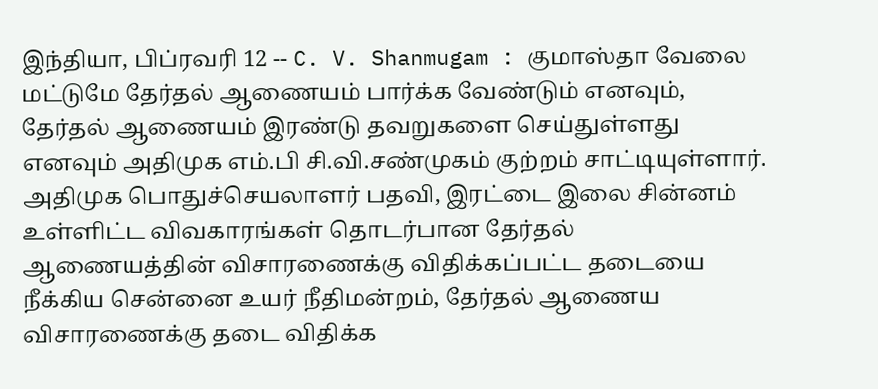இந்தியா, பிப்ரவரி 12 -- C. V. Shanmugam : குமாஸ்தா வேலை மட்டுமே தேர்தல் ஆணையம் பார்க்க வேண்டும் எனவும், தேர்தல் ஆணையம் இரண்டு தவறுகளை செய்துள்ளது எனவும் அதிமுக எம்.பி சி.வி.சண்முகம் குற்றம் சாட்டியுள்ளார்.
அதிமுக பொதுச்செயலாளர் பதவி, இரட்டை இலை சின்னம் உள்ளிட்ட விவகாரங்கள் தொடர்பான தேர்தல் ஆணையத்தின் விசாரணைக்கு விதிக்கப்பட்ட தடையை நீக்கிய சென்னை உயர் நீதிமன்றம், தேர்தல் ஆணைய விசாரணைக்கு தடை விதிக்க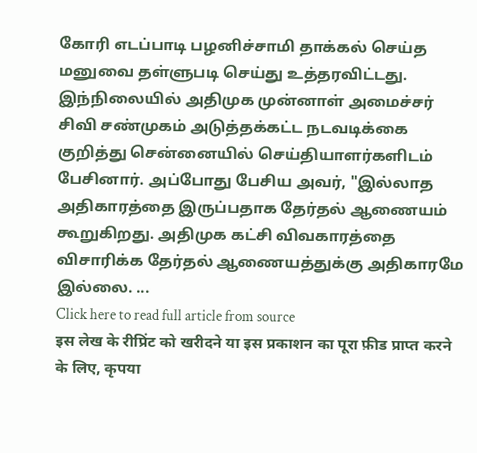கோரி எடப்பாடி பழனிச்சாமி தாக்கல் செய்த மனுவை தள்ளுபடி செய்து உத்தரவிட்டது.
இந்நிலையில் அதிமுக முன்னாள் அமைச்சர் சிவி சண்முகம் அடுத்தக்கட்ட நடவடிக்கை குறித்து சென்னையில் செய்தியாளர்களிடம் பேசினார். அப்போது பேசிய அவர், "இல்லாத அதிகாரத்தை இருப்பதாக தேர்தல் ஆணையம் கூறுகிறது. அதிமுக கட்சி விவகாரத்தை விசாரிக்க தேர்தல் ஆணையத்துக்கு அதிகாரமே இல்லை. ...
Click here to read full article from source
इस लेख के रीप्रिंट को खरीदने या इस प्रकाशन का पूरा फ़ीड प्राप्त करने के लिए, कृपया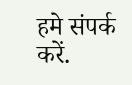हमे संपर्क करें.